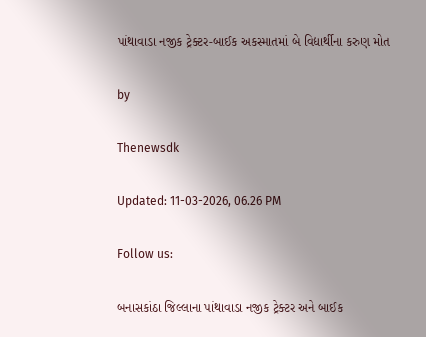પાંથાવાડા નજીક ટ્રેક્ટર-બાઈક અકસ્માતમાં બે વિદ્યાર્થીના કરુણ મોત

by

Thenewsdk

Updated: 11-03-2026, 06.26 PM

Follow us:

બનાસકાંઠા જિલ્લાના પાંથાવાડા નજીક ટ્રેક્ટર અને બાઈક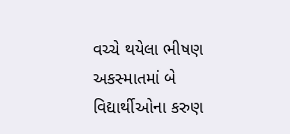વચ્ચે થયેલા ભીષણ અકસ્માતમાં બે વિદ્યાર્થીઓના કરુણ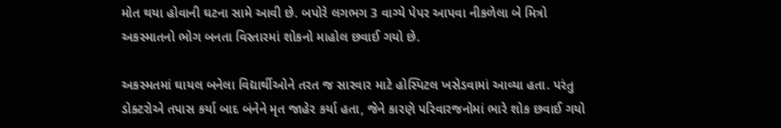મોત થયા હોવાની ઘટના સામે આવી છે. બપોરે લગભગ 3 વાગ્યે પેપર આપવા નીકળેલા બે મિત્રો અકસ્માતનો ભોગ બનતા વિસ્તારમાં શોકનો માહોલ છવાઈ ગયો છે.

અકસ્મતમાં ઘાયલ બનેલા વિદ્યાર્થીઓને તરત જ સારવાર માટે હોસ્પિટલ ખસેડવામાં આવ્યા હતા. પરંતુ ડોક્ટરોએ તપાસ કર્યા બાદ બંનેને મૃત જાહેર કર્યા હતા, જેને કારણે પરિવારજનોમાં ભારે શોક છવાઈ ગયો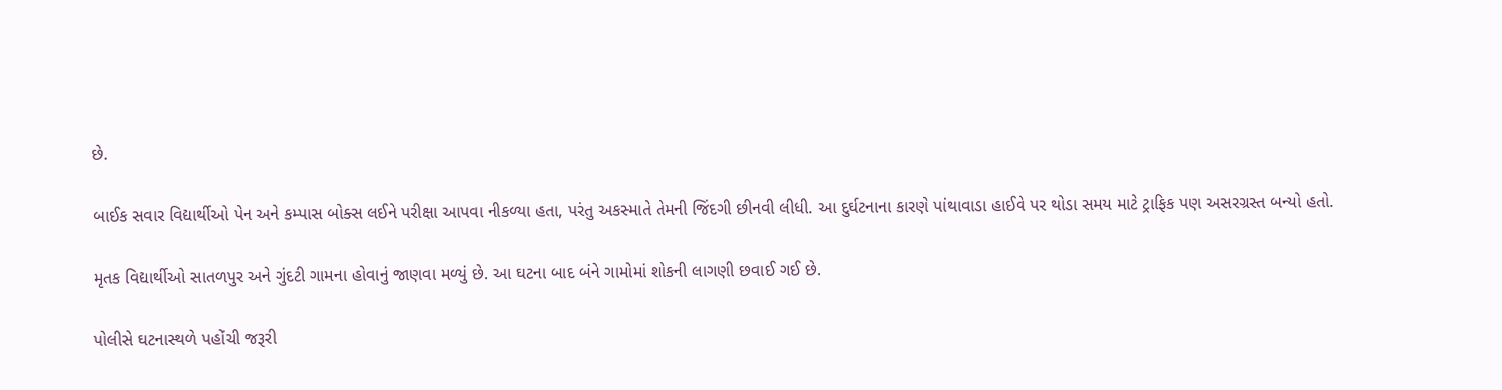છે.

બાઈક સવાર વિદ્યાર્થીઓ પેન અને કમ્પાસ બોક્સ લઈને પરીક્ષા આપવા નીકળ્યા હતા, પરંતુ અકસ્માતે તેમની જિંદગી છીનવી લીધી. આ દુર્ઘટનાના કારણે પાંથાવાડા હાઈવે પર થોડા સમય માટે ટ્રાફિક પણ અસરગ્રસ્ત બન્યો હતો.

મૃતક વિદ્યાર્થીઓ સાતળપુર અને ગુંદટી ગામના હોવાનું જાણવા મળ્યું છે. આ ઘટના બાદ બંને ગામોમાં શોકની લાગણી છવાઈ ગઈ છે.

પોલીસે ઘટનાસ્થળે પહોંચી જરૂરી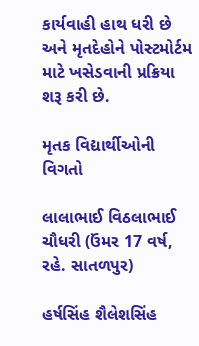કાર્યવાહી હાથ ધરી છે અને મૃતદેહોને પોસ્ટમોર્ટમ માટે ખસેડવાની પ્રક્રિયા શરૂ કરી છે.

મૃતક વિદ્યાર્થીઓની વિગતો

લાલાભાઈ વિઠલાભાઈ ચૌધરી (ઉંમર 17 વર્ષ, રહે. સાતળપુર)

હર્ષસિંહ શૈલેશસિંહ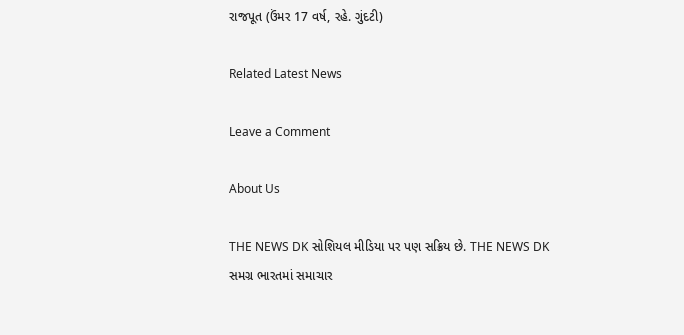રાજપૂત (ઉંમર 17 વર્ષ, રહે. ગુંદટી)

Related Latest News

Leave a Comment

About Us

THE NEWS DK સોશિયલ મીડિયા પર પણ સક્રિય છે. THE NEWS DK સમગ્ર ભારતમાં સમાચાર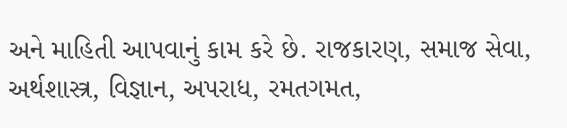અને માહિતી આપવાનું કામ કરે છે. રાજકારણ, સમાજ સેવા, અર્થશાસ્ત્ર, વિજ્ઞાન, અપરાધ, રમતગમત,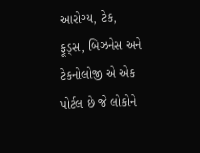આરોગ્ય, ટેક, ફૂડ્સ, બિઝનેસ અને ટેકનોલોજી એ એક પોર્ટલ છે જે લોકોને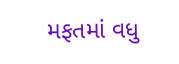મફતમાં વધુ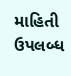માહિતી ઉપલબ્ધ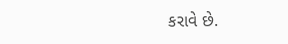કરાવે છે.